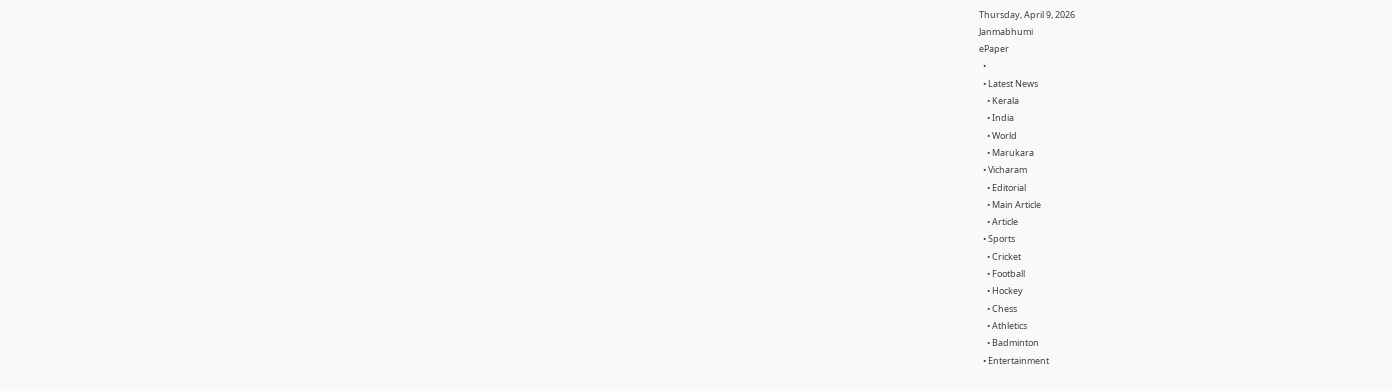Thursday, April 9, 2026
Janmabhumi
ePaper
  •
  • Latest News
    • Kerala
    • India
    • World
    • Marukara
  • Vicharam
    • Editorial
    • Main Article
    • Article
  • Sports
    • Cricket
    • Football
    • Hockey
    • Chess
    • Athletics
    • Badminton
  • Entertainment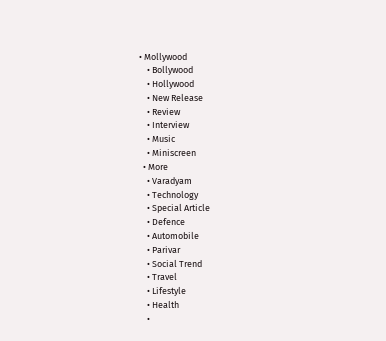• Mollywood
    • Bollywood
    • Hollywood
    • New Release
    • Review
    • Interview
    • Music
    • Miniscreen
  • More
    • Varadyam
    • Technology
    • Special Article
    • Defence
    • Automobile
    • Parivar
    • Social Trend
    • Travel
    • Lifestyle
    • Health
    •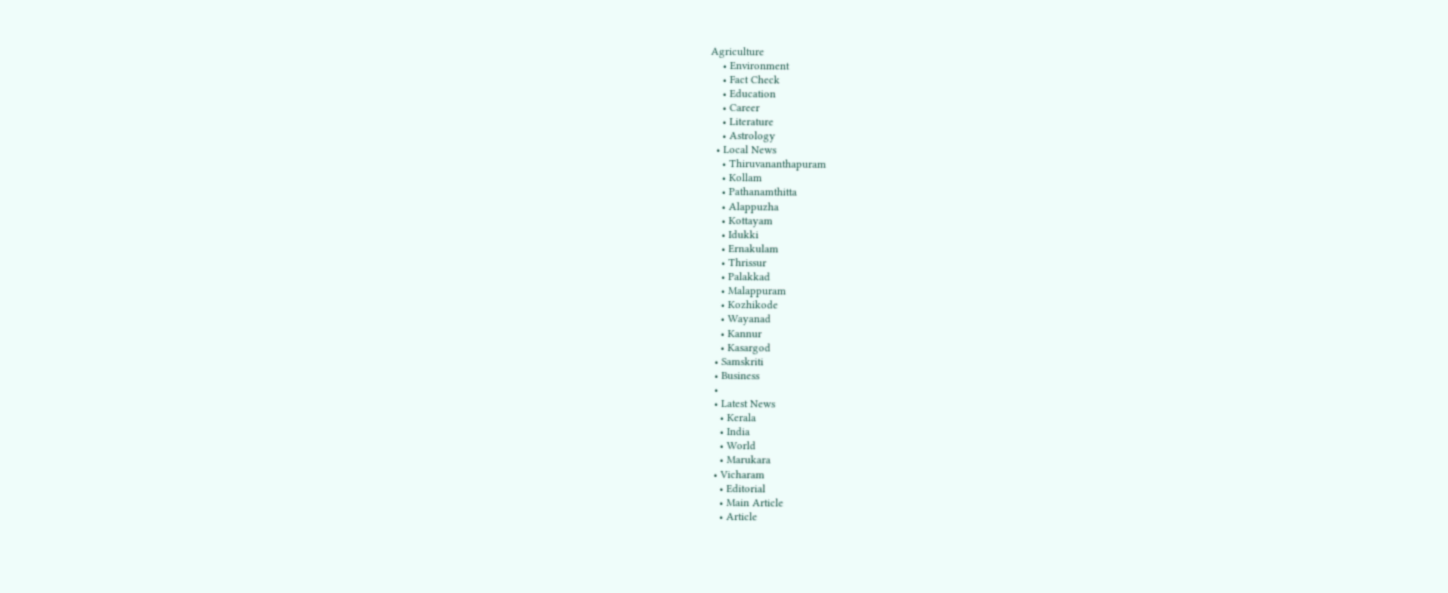Agriculture
    • Environment
    • Fact Check
    • Education
    • Career
    • Literature
    • Astrology
  • Local News
    • Thiruvananthapuram
    • Kollam
    • Pathanamthitta
    • Alappuzha
    • Kottayam
    • Idukki
    • Ernakulam
    • Thrissur
    • Palakkad
    • Malappuram
    • Kozhikode
    • Wayanad
    • Kannur
    • Kasargod
  • Samskriti
  • Business
  •
  • Latest News
    • Kerala
    • India
    • World
    • Marukara
  • Vicharam
    • Editorial
    • Main Article
    • Article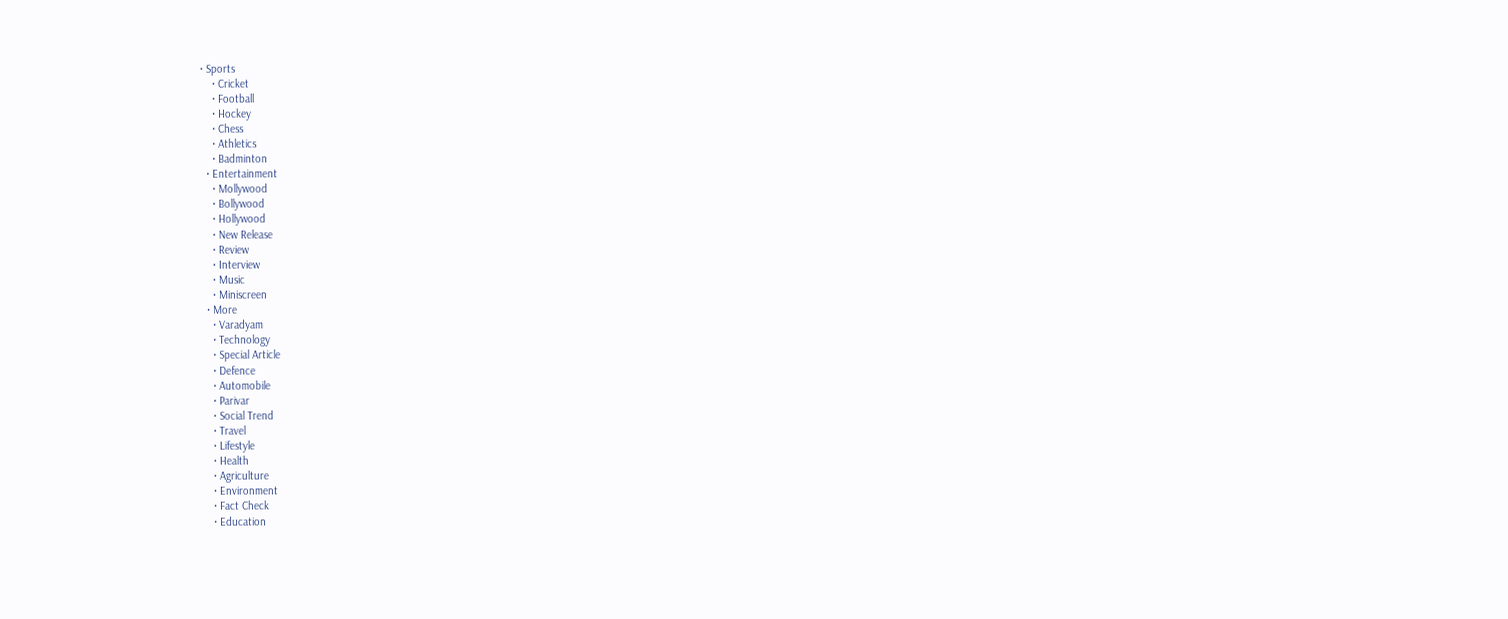• Sports
    • Cricket
    • Football
    • Hockey
    • Chess
    • Athletics
    • Badminton
  • Entertainment
    • Mollywood
    • Bollywood
    • Hollywood
    • New Release
    • Review
    • Interview
    • Music
    • Miniscreen
  • More
    • Varadyam
    • Technology
    • Special Article
    • Defence
    • Automobile
    • Parivar
    • Social Trend
    • Travel
    • Lifestyle
    • Health
    • Agriculture
    • Environment
    • Fact Check
    • Education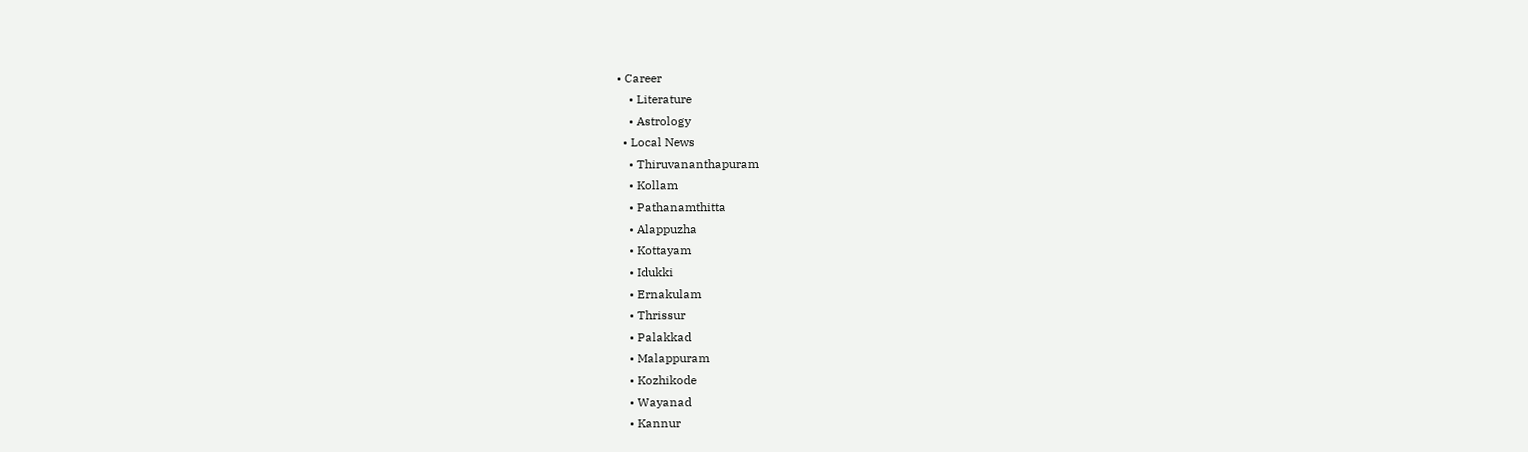• Career
    • Literature
    • Astrology
  • Local News
    • Thiruvananthapuram
    • Kollam
    • Pathanamthitta
    • Alappuzha
    • Kottayam
    • Idukki
    • Ernakulam
    • Thrissur
    • Palakkad
    • Malappuram
    • Kozhikode
    • Wayanad
    • Kannur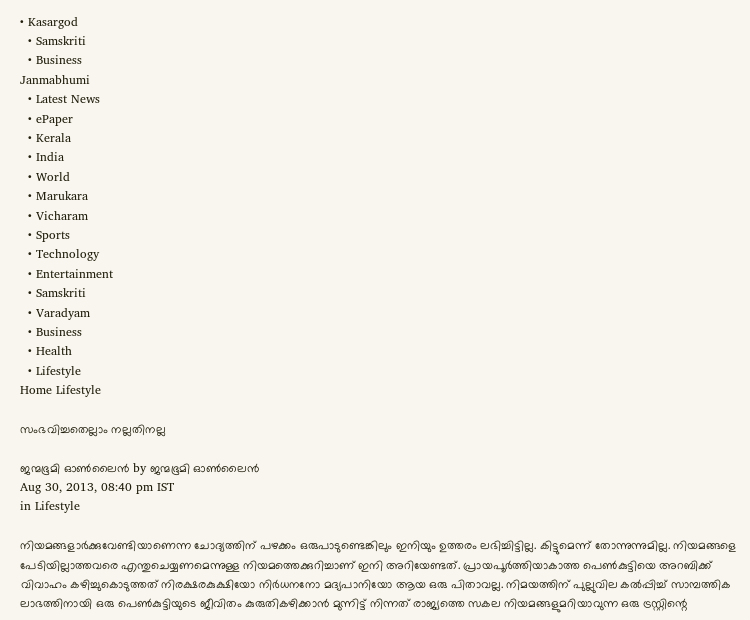• Kasargod
  • Samskriti
  • Business
Janmabhumi
  • Latest News
  • ePaper
  • Kerala
  • India
  • World
  • Marukara
  • Vicharam
  • Sports
  • Technology
  • Entertainment
  • Samskriti
  • Varadyam
  • Business
  • Health
  • Lifestyle
Home Lifestyle

സംഭവിച്ചതെല്ലാം നല്ലതിനല്ല

ജന്മഭൂമി ഓണ്‍ലൈന്‍ by ജന്മഭൂമി ഓണ്‍ലൈന്‍
Aug 30, 2013, 08:40 pm IST
in Lifestyle

നിയമങ്ങളാര്‍ക്കുവേണ്ടിയാണെന്ന ചോദ്യത്തിന്‌ പഴക്കം ഒരുപാടുണ്ടെങ്കിലും ഇനിയും ഉത്തരം ലഭിച്ചിട്ടില്ല. കിട്ടുമെന്ന്‌ തോന്നുന്നുമില്ല. നിയമങ്ങളെ പേടിയില്ലാത്തവരെ എന്തുചെയ്യണമെന്നുള്ള നിയമത്തെക്കുറിച്ചാണ്‌ ഇനി അറിയേണ്ടത്‌. പ്രായപൂര്‍ത്തിയാകാത്ത പെണ്‍കുട്ടിയെ അറബിക്ക്‌ വിവാഹം കഴിച്ചുകൊടുത്തത്‌ നിരക്ഷരകുക്ഷിയോ നിര്‍ധനനോ മദ്യപാനിയോ ആയ ഒരു പിതാവല്ല. നിമയത്തിന്‌ പുല്ലുവില കല്‍പ്പിച്ച്‌ സാമ്പത്തിക ലാഭത്തിനായി ഒരു പെണ്‍കുട്ടിയുടെ ജീവിതം കുരുതികഴിക്കാന്‍ മുന്നിട്ട്‌ നിന്നത്‌ രാജ്യത്തെ സകല നിയമങ്ങളുമറിയാവുന്ന ഒരു ട്രസ്റ്റിന്റെ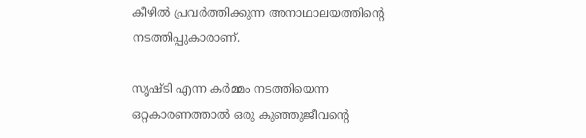കീഴില്‍ പ്രവര്‍ത്തിക്കുന്ന അനാഥാലയത്തിന്റെ നടത്തിപ്പുകാരാണ്‌.

സൃഷ്ടി എന്ന കര്‍മ്മം നടത്തിയെന്ന ഒറ്റകാരണത്താല്‍ ഒരു കുഞ്ഞുജീവന്റെ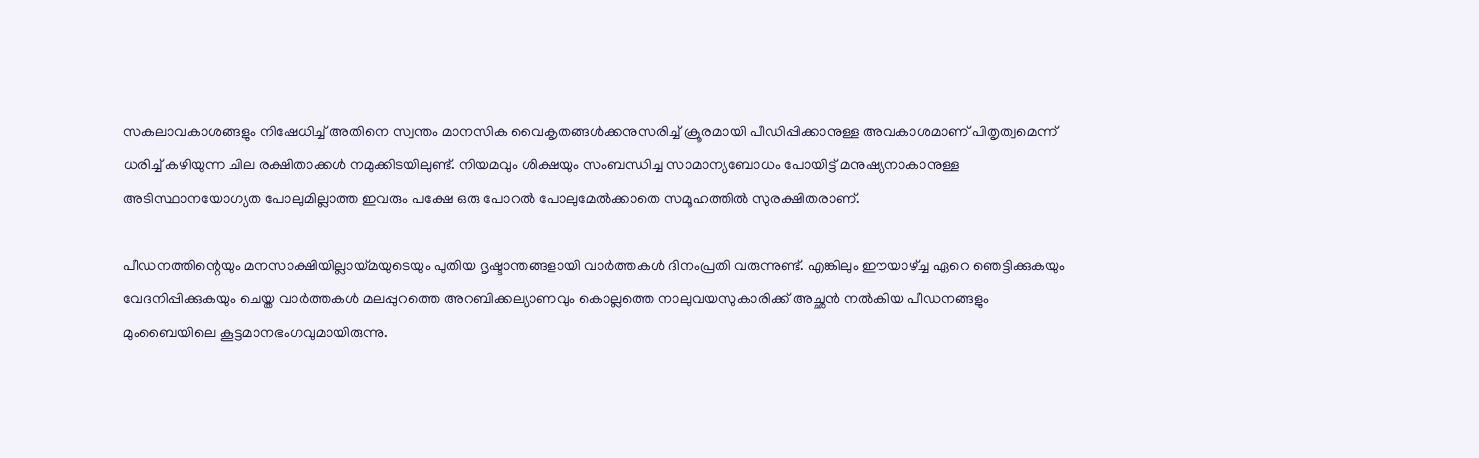സകലാവകാശങ്ങളും നിഷേധിച്ച്‌ അതിനെ സ്വന്തം മാനസിക വൈകൃതങ്ങള്‍ക്കനുസരിച്ച്‌ ക്രൂരമായി പീഡിപ്പിക്കാനുള്ള അവകാശമാണ്‌ പിതൃത്വമെന്ന്‌ ധരിച്ച്‌ കഴിയുന്ന ചില രക്ഷിതാക്കള്‍ നമുക്കിടയിലുണ്ട്‌. നിയമവും ശിക്ഷയും സംബന്ധിച്ച സാമാന്യബോധം പോയിട്ട്‌ മനുഷ്യനാകാനുള്ള അടിസ്ഥാനയോഗ്യത പോലുമില്ലാത്ത ഇവരും പക്ഷേ ഒരു പോറല്‍ പോലുമേല്‍ക്കാതെ സമൂഹത്തില്‍ സുരക്ഷിതരാണ്‌.

പീഡനത്തിന്റെയും മനസാക്ഷിയില്ലായ്‌മയുടെയും പുതിയ ദൃഷ്ടാന്തങ്ങളായി വാര്‍ത്തകള്‍ ദിനംപ്രതി വരുന്നുണ്ട്‌. എങ്കിലും ഈയാഴ്‌ച്ച ഏറെ ഞെട്ടിക്കുകയും വേദനിപ്പിക്കുകയും ചെയ്ത വാര്‍ത്തകള്‍ മലപ്പുറത്തെ അറബിക്കല്യാണവും കൊല്ലത്തെ നാലുവയസുകാരിക്ക്‌ അച്ഛന്‍ നല്‍കിയ പീഡനങ്ങളും മുംബൈയിലെ കൂട്ടമാനഭംഗവുമായിരുന്നു.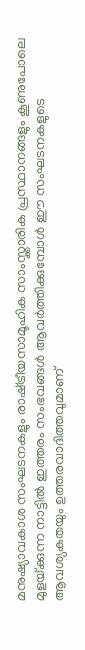മനുഷ്യാവകാശ സംഘടനകളും രാഷ്‌ട്രീയസാമൂഹിക സാംസ്ക്കാരിക പ്രസ്ഥാനങ്ങളും കൂണുപോലെ മുളയ്‌ക്കുന്ന നാട്ടില്‍ ഇത്തരം സംഭവങ്ങള്‍ ആവര്‍ത്തിക്കുമ്പോള്‍ ഈ സംഘടനകളുടെ ആവശ്യകതയും ഉത്തരവാദിത്തവുമാണ്‌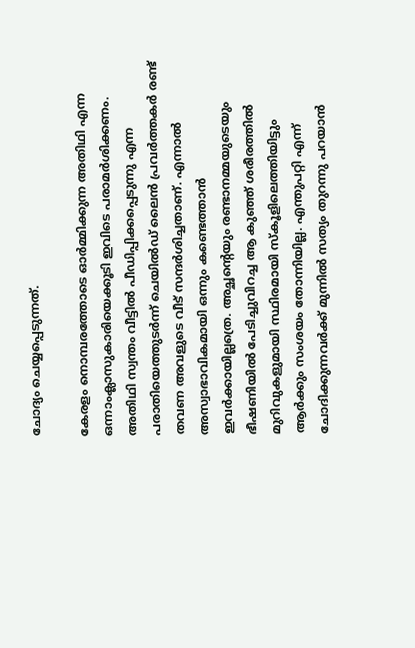ചോദ്യം ചെയ്യപ്പെടുന്നത്‌.

കേരളം നൊമ്പരത്തോടെ ഓര്‍മ്മിക്കുന്ന അതിഥി എന്ന ഒന്നാംക്ലാസുകാരിയെക്കൂടി ഇവിടെ പരാമര്‍ശിക്കണം. അതിഥി സ്വന്തം വീട്ടില്‍ പീഡിപ്പിക്കപ്പെടുന്നു എന്ന പരാതിയെത്തുടര്‍ന്ന്‌ ചെയില്‍ഡ്‌ ലൈന്‍ പ്രവര്‍ത്തകര്‍ രണ്ട്‌ തവണ അവളുടെ വീട്‌ സന്ദര്‍ശിച്ചതാണ്‌. എന്നാല്‍ അസ്വാഭാവികമായി ഒന്നും കണ്ടെത്താന്‍ ഇവര്‍ക്കായില്ലത്രെ. അച്ഛന്റെയും രണ്ടാനമ്മയുടെയും ഭീഷണിയില്‍ പേടിച്ചുവിറച്ച ആ കുഞ്ഞ്‌ ശരീരത്തില്‍ മുറിവുകളുമായി സ്ഥിരമായി സ്കൂളിലെത്തിയിട്ടും ആര്‍ക്കും സംശയം തോന്നിയില്ല. എന്തുപറ്റി എന്ന്‌ ചോദിക്കുന്നവര്‍ക്ക്‌ മുന്നില്‍ സത്യം തുറന്നു പറയാന്‍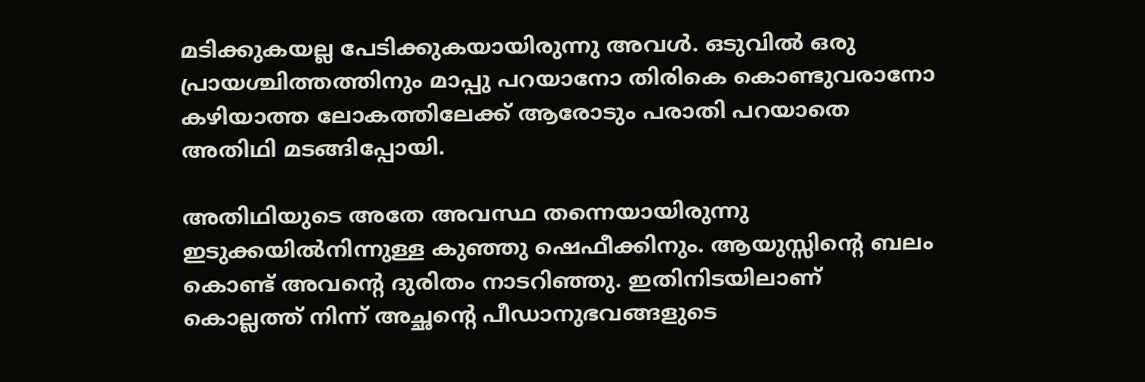മടിക്കുകയല്ല പേടിക്കുകയായിരുന്നു അവള്‍. ഒടുവില്‍ ഒരു പ്രായശ്ചിത്തത്തിനും മാപ്പു പറയാനോ തിരികെ കൊണ്ടുവരാനോ കഴിയാത്ത ലോകത്തിലേക്ക്‌ ആരോടും പരാതി പറയാതെ അതിഥി മടങ്ങിപ്പോയി.

അതിഥിയുടെ അതേ അവസ്ഥ തന്നെയായിരുന്നു ഇടുക്കയില്‍നിന്നുള്ള കുഞ്ഞു ഷെഫീക്കിനും. ആയുസ്സിന്റെ ബലം കൊണ്ട്‌ അവന്റെ ദുരിതം നാടറിഞ്ഞു. ഇതിനിടയിലാണ്‌ കൊല്ലത്ത്‌ നിന്ന്‌ അച്ഛന്റെ പീഡാനുഭവങ്ങളുടെ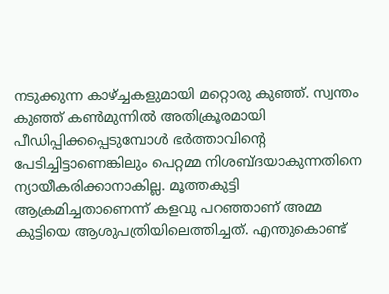നടുക്കുന്ന കാഴ്‌ച്ചകളുമായി മറ്റൊരു കുഞ്ഞ്‌. സ്വന്തം കുഞ്ഞ്‌ കണ്‍മുന്നില്‍ അതിക്രൂരമായി പീഡിപ്പിക്കപ്പെടുമ്പോള്‍ ഭര്‍ത്താവിന്റെ പേടിച്ചിട്ടാണെങ്കിലും പെറ്റമ്മ നിശബ്ദയാകുന്നതിനെ ന്യായീകരിക്കാനാകില്ല. മൂത്തകുട്ടി ആക്രമിച്ചതാണെന്ന്‌ കളവു പറഞ്ഞാണ്‌ അമ്മ കുട്ടിയെ ആശുപത്രിയിലെത്തിച്ചത്‌. എന്തുകൊണ്ട്‌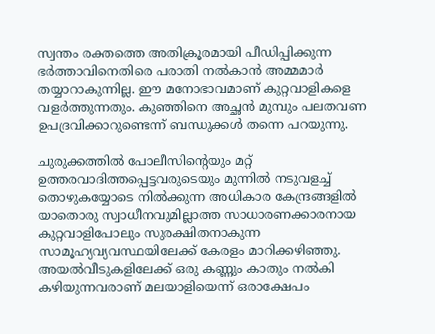സ്വന്തം രക്തത്തെ അതിക്രൂരമായി പീഡിപ്പിക്കുന്ന ഭര്‍ത്താവിനെതിരെ പരാതി നല്‍കാന്‍ അമ്മമാര്‍ തയ്യാറാകുന്നില്ല. ഈ മനോഭാവമാണ്‌ കുറ്റവാളികളെ വളര്‍ത്തുന്നതും. കുഞ്ഞിനെ അച്ഛന്‍ മുമ്പും പലതവണ ഉപദ്രവിക്കാറുണ്ടെന്ന്‌ ബന്ധുക്കള്‍ തന്നെ പറയുന്നു.

ചുരുക്കത്തില്‍ പോലീസിന്റെയും മറ്റ്‌ ഉത്തരവാദിത്തപ്പെട്ടവരുടെയും മുന്നില്‍ നടുവളച്ച്‌ തൊഴുകയ്യോടെ നില്‍ക്കുന്ന അധികാര കേന്ദ്രങ്ങളില്‍ യാതൊരു സ്വാധീനവുമില്ലാത്ത സാധാരണക്കാരനായ കുറ്റവാളിപോലും സുരക്ഷിതനാകുന്ന സാമൂഹ്യവ്യവസ്ഥയിലേക്ക്‌ കേരളം മാറിക്കഴിഞ്ഞു. അയല്‍വീടുകളിലേക്ക്‌ ഒരു കണ്ണും കാതും നല്‍കി കഴിയുന്നവരാണ്‌ മലയാളിയെന്ന്‌ ഒരാക്ഷേപം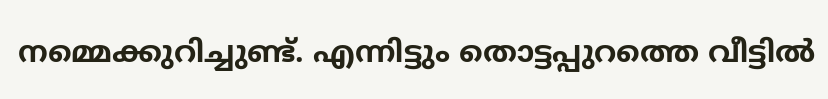നമ്മെക്കുറിച്ചുണ്ട്‌. എന്നിട്ടും തൊട്ടപ്പുറത്തെ വീട്ടില്‍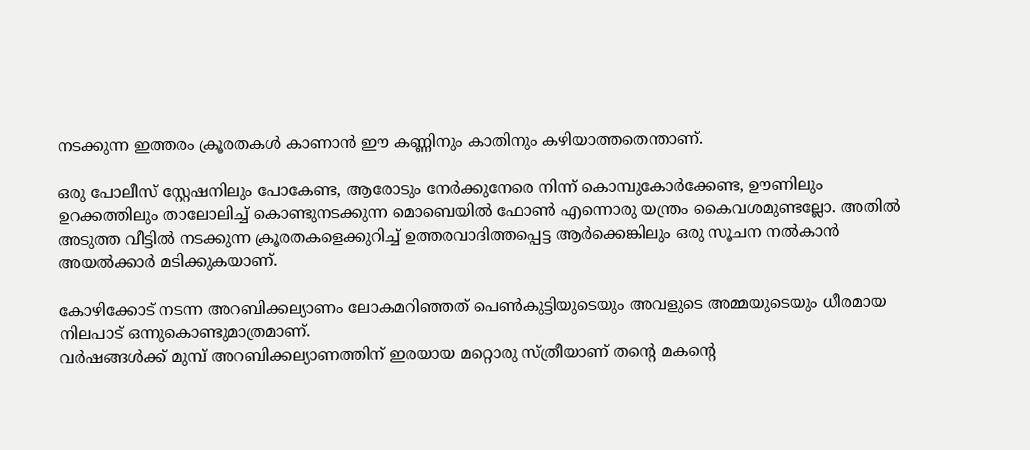നടക്കുന്ന ഇത്തരം ക്രൂരതകള്‍ കാണാന്‍ ഈ കണ്ണിനും കാതിനും കഴിയാത്തതെന്താണ്‌.

ഒരു പോലീസ്‌ സ്റ്റേഷനിലും പോകേണ്ട, ആരോടും നേര്‍ക്കുനേരെ നിന്ന്‌ കൊമ്പുകോര്‍ക്കേണ്ട, ഊണിലും ഉറക്കത്തിലും താലോലിച്ച്‌ കൊണ്ടുനടക്കുന്ന മൊബെയില്‍ ഫോണ്‍ എന്നൊരു യന്ത്രം കൈവശമുണ്ടല്ലോ. അതില്‍ അടുത്ത വീട്ടില്‍ നടക്കുന്ന ക്രൂരതകളെക്കുറിച്ച്‌ ഉത്തരവാദിത്തപ്പെട്ട ആര്‍ക്കെങ്കിലും ഒരു സൂചന നല്‍കാന്‍ അയല്‍ക്കാര്‍ മടിക്കുകയാണ്‌.

കോഴിക്കോട്‌ നടന്ന അറബിക്കല്യാണം ലോകമറിഞ്ഞത്‌ പെണ്‍കുട്ടിയുടെയും അവളുടെ അമ്മയുടെയും ധീരമായ നിലപാട്‌ ഒന്നുകൊണ്ടുമാത്രമാണ്‌.
വര്‍ഷങ്ങള്‍ക്ക്‌ മുമ്പ്‌ അറബിക്കല്യാണത്തിന്‌ ഇരയായ മറ്റൊരു സ്ത്രീയാണ്‌ തന്റെ മകന്റെ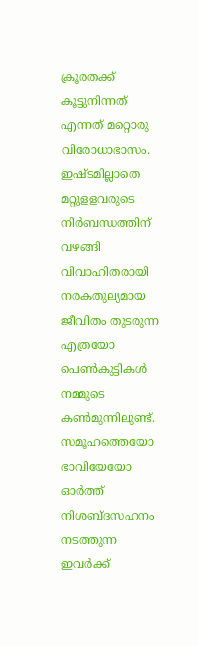ക്രൂരതക്ക്‌ കൂട്ടുനിന്നത്‌ എന്നത്‌ മറ്റൊരു വിരോധാഭാസം. ഇഷ്ടമില്ലാതെ മറ്റുളളവരുടെ നിര്‍ബന്ധത്തിന്‌ വഴങ്ങി വിവാഹിതരായി നരകതുല്യമായ ജീവിതം തുടരുന്ന എത്രയോ പെണ്‍കുട്ടികള്‍ നമ്മുടെ കണ്‍മുന്നിലുണ്ട്‌. സമൂഹത്തെയോ ഭാവിയേയോ ഓര്‍ത്ത്‌ നിശബ്ദസഹനം നടത്തുന്ന ഇവര്‍ക്ക്‌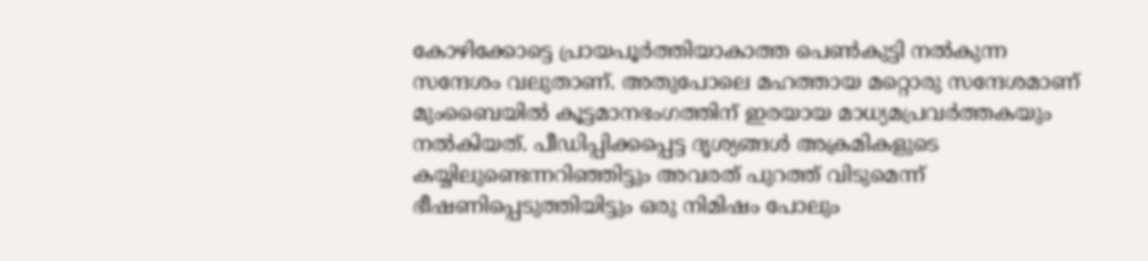കോഴിക്കോട്ടെ പ്രായപൂര്‍ത്തിയാകാത്ത പെണ്‍കുട്ടി നല്‍കുന്ന സന്ദേശം വലുതാണ്‌. അതുപോലെ മഹത്തായ മറ്റൊരു സന്ദേശമാണ്‌ മുംബൈയില്‍ കൂട്ടമാനഭംഗത്തിന്‌ ഇരയായ മാധ്യമപ്രവര്‍ത്തകയും നല്‍കിയത്‌. പീഡിപ്പിക്കപ്പെട്ട ദൃശ്യങ്ങള്‍ അക്രമികളുടെ കയ്യിലുണ്ടെന്നറിഞ്ഞിട്ടും അവരത്‌ പുറത്ത്‌ വിടുമെന്ന്‌ ഭീഷണിപ്പെടുത്തിയിട്ടും ഒരു നിമിഷം പോലും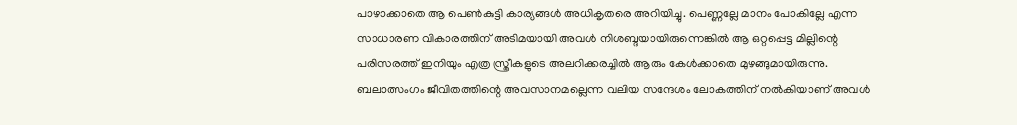പാഴാക്കാതെ ആ പെണ്‍കുട്ടി കാര്യങ്ങള്‍ അധികൃതരെ അറിയിച്ചു. പെണ്ണല്ലേ മാനം പോകില്ലേ എന്ന സാധാരണ വികാരത്തിന്‌ അടിമയായി അവള്‍ നിശബ്ദയായിരുന്നെങ്കില്‍ ആ ഒറ്റപ്പെട്ട മില്ലിന്റെ പരിസരത്ത്‌ ഇനിയും എത്ര സ്ത്രീകളുടെ അലറിക്കരച്ചില്‍ ആരും കേള്‍ക്കാതെ മുഴങ്ങുമായിരുന്നു. ബലാത്സംഗം ജീവിതത്തിന്റെ അവസാനമല്ലെന്ന വലിയ സന്ദേശം ലോകത്തിന്‌ നല്‍കിയാണ്‌ അവള്‍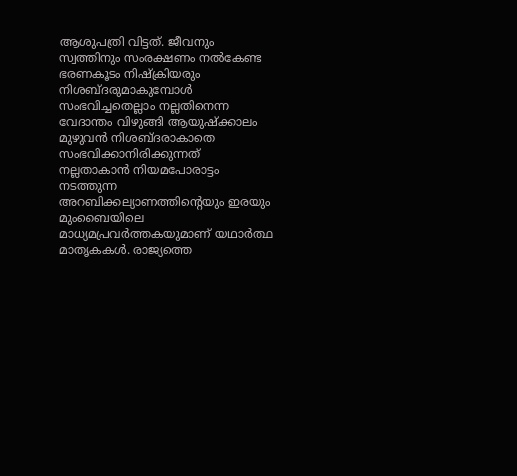ആശുപത്രി വിട്ടത്‌. ജീവനും സ്വത്തിനും സംരക്ഷണം നല്‍കേണ്ട ഭരണകൂടം നിഷ്ക്രിയരും നിശബ്ദരുമാകുമ്പോള്‍ സംഭവിച്ചതെല്ലാം നല്ലതിനെന്ന വേദാന്തം വിഴുങ്ങി ആയുഷ്ക്കാലം മുഴുവന്‍ നിശബ്ദരാകാതെ സംഭവിക്കാനിരിക്കുന്നത്‌ നല്ലതാകാന്‍ നിയമപോരാട്ടം നടത്തുന്ന അറബിക്കല്യാണത്തിന്റെയും ഇരയും മുംബൈയിലെ മാധ്യമപ്രവര്‍ത്തകയുമാണ്‌ യഥാര്‍ത്ഥ മാതൃകകള്‍. രാജ്യത്തെ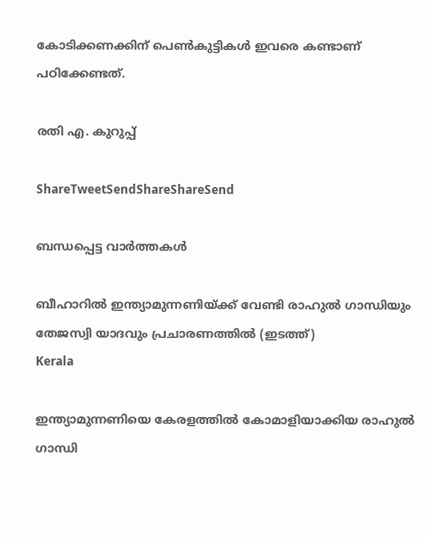കോടിക്കണക്കിന്‌ പെണ്‍കുട്ടികള്‍ ഇവരെ കണ്ടാണ്‌ പഠിക്കേണ്ടത്‌.

രതി എ. കുറുപ്പ്‌

ShareTweetSendShareShareSend

ബന്ധപ്പെട്ട വാര്‍ത്തകള്‍

ബീഹാറില്‍ ഇന്ത്യാമുന്നണിയ്ക്ക് വേണ്ടി രാഹുല്‍ ഗാന്ധിയും തേജസ്വി യാദവും പ്രചാരണത്തില്‍ (ഇടത്ത്)
Kerala

ഇന്ത്യാമുന്നണിയെ കേരളത്തില്‍ കോമാളിയാക്കിയ രാഹുല്‍ ഗാന്ധി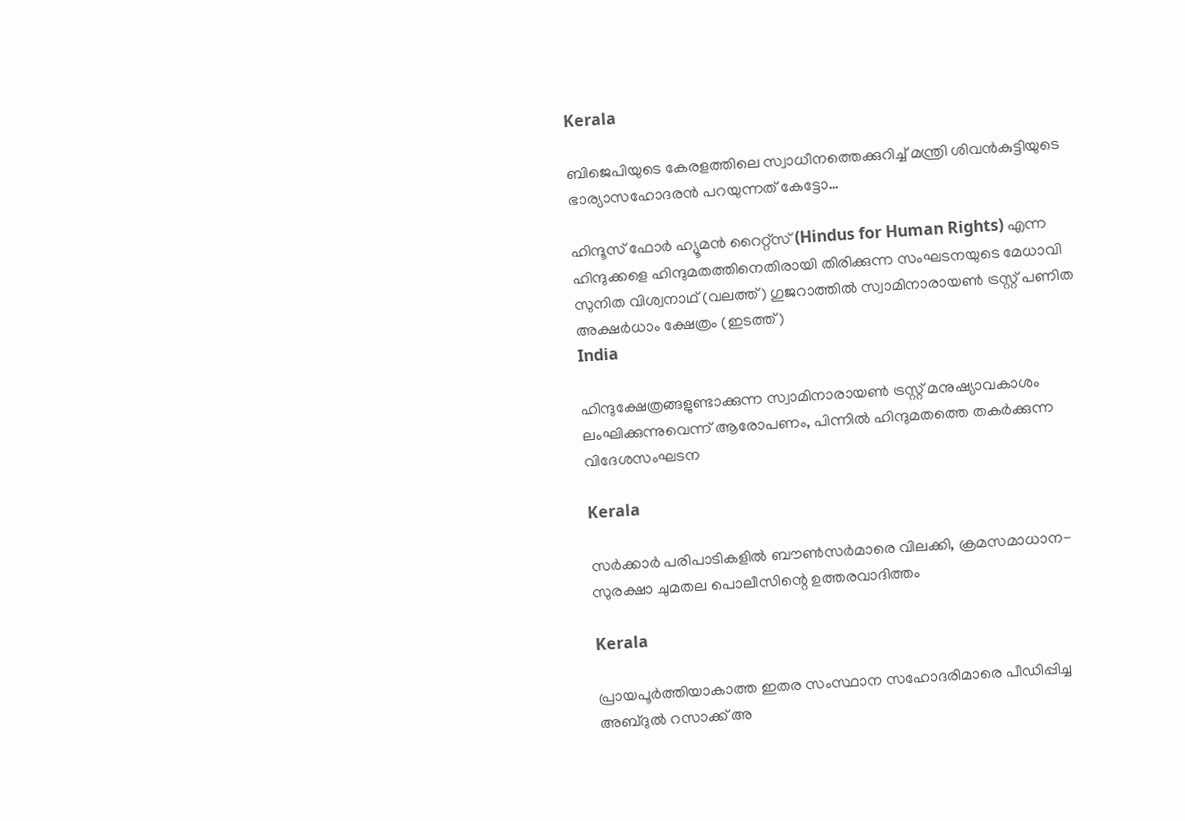Kerala

ബിജെപിയുടെ കേരളത്തിലെ സ്വാധീനത്തെക്കുറിച്ച് മന്ത്രി ശിവന്‍കുട്ടിയുടെ ഭാര്യാസഹോദരന്‍ പറയുന്നത് കേട്ടോ…

ഹിന്ദൂസ് ഫോര്‍ ഹ്യൂമന്‍ റൈറ്റ്സ് (Hindus for Human Rights) എന്ന ഹിന്ദുക്കളെ ഹിന്ദുമതത്തിനെതിരായി തിരിക്കുന്ന സംഘടനയുടെ മേധാവി സുനിത വിശ്വനാഥ് (വലത്ത്) ഗുജറാത്തില്‍ സ്വാമിനാരായണ്‍ ട്രസ്റ്റ് പണിത അക്ഷര്‍ധാം ക്ഷേത്രം (ഇടത്ത്)
India

ഹിന്ദുക്ഷേത്രങ്ങളുണ്ടാക്കുന്ന സ്വാമിനാരായണ്‍ ട്രസ്റ്റ് മനുഷ്യാവകാശം ലംഘിക്കുന്നുവെന്ന് ആരോപണം, പിന്നില്‍ ഹിന്ദുമതത്തെ തകര്‍ക്കുന്ന വിദേശസംഘടന

Kerala

സര്‍ക്കാര്‍ പരിപാടികളില്‍ ബൗണ്‍സര്‍മാരെ വിലക്കി, ക്രമസമാധാന-സുരക്ഷാ ചുമതല പൊലീസിന്റെ ഉത്തരവാദിത്തം

Kerala

പ്രായപൂര്‍ത്തിയാകാത്ത ഇതര സംസ്ഥാന സഹോദരിമാരെ പീഡിപ്പിച്ച അബ്ദുല്‍ റസാക്ക് അ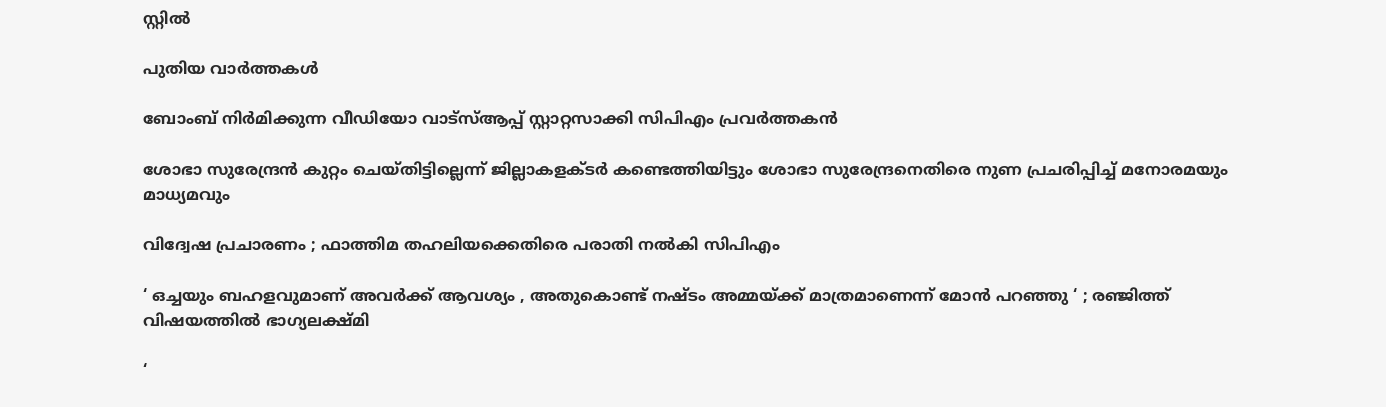സ്റ്റില്‍

പുതിയ വാര്‍ത്തകള്‍

ബോംബ് നിര്‍മിക്കുന്ന വീഡിയോ വാട്‌സ്ആപ്പ് സ്റ്റാറ്റസാക്കി സിപിഎം പ്രവര്‍ത്തകന്‍

ശോഭാ സുരേന്ദ്രന്‍ കുറ്റം ചെയ്തിട്ടില്ലെന്ന് ജില്ലാകളക്ടര്‍ കണ്ടെത്തിയിട്ടും ശോഭാ സുരേന്ദ്രനെതിരെ നുണ പ്രചരിപ്പിച്ച് മനോരമയും മാധ്യമവും

വിദ്വേഷ പ്രചാരണം ; ഫാത്തിമ തഹലിയക്കെതിരെ പരാതി നല്‍കി സിപിഎം

‘ ഒച്ചയും ബഹളവുമാണ് അവർക്ക് ആവശ്യം , അതുകൊണ്ട് നഷ്ടം അമ്മയ്‌ക്ക് മാത്രമാണെന്ന് മോൻ പറഞ്ഞു ‘ ; രഞ്ജിത്ത് വിഷയത്തിൽ ഭാഗ്യലക്ഷ്മി

‘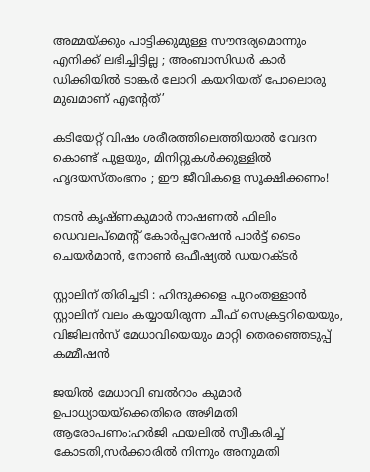അമ്മയ്‌ക്കും പാട്ടിക്കുമുള്ള സൗന്ദര്യമൊന്നും എനിക്ക് ലഭിച്ചിട്ടില്ല ; അംബാസിഡർ‌ കാർ ഡിക്കിയിൽ ടാങ്കർ ലോറി കയറിയത് പോലൊരു മുഖമാണ് എന്റേത്’

കടിയേറ്റ് വിഷം ശരീരത്തിലെത്തിയാൽ വേദന കൊണ്ട് പുളയും, മിനിറ്റുകൾക്കുള്ളിൽ ഹൃദയസ്തംഭനം ; ഈ ജീവികളെ സൂക്ഷിക്കണം!

നടന്‍ കൃഷ്ണകുമാര്‍ നാഷണല്‍ ഫിലിം ഡെവലപ്മെന്റ് കോര്‍പ്പറേഷന്‍ പാര്‍ട്ട് ടൈം ചെയര്‍മാന്‍, നോണ്‍ ഒഫീഷ്യല്‍ ഡയറക്ടര്‍

സ്റ്റാലിന് തിരിച്ചടി : ഹിന്ദുക്കളെ പുറംതള്ളാൻ സ്റ്റാലിന് വലം കയ്യായിരുന്ന ചീഫ് സെക്രട്ടറിയെയും, വിജിലൻസ് മേധാവിയെയും മാറ്റി തെരഞ്ഞെടുപ്പ് കമ്മീഷൻ

ജയില്‍ മേധാവി ബല്‍റാം കുമാര്‍ ഉപാധ്യായയ്‌ക്കെതിരെ അഴിമതി ആരോപണം:ഹര്‍ജി ഫയലില്‍ സ്വീകരിച്ച് കോടതി,സര്‍ക്കാരില്‍ നിന്നും അനുമതി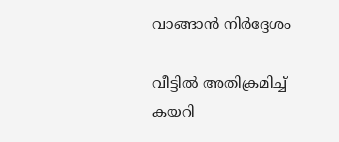വാങ്ങാന്‍ നിര്‍ദ്ദേശം

വീട്ടിൽ അതിക്രമിച്ച് കയറി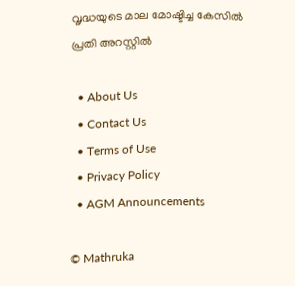വൃദ്ധയുടെ മാല മോഷ്ടിച്ച കേസിൽ പ്രതി അറസ്റ്റിൽ

  • About Us
  • Contact Us
  • Terms of Use
  • Privacy Policy
  • AGM Announcements

© Mathruka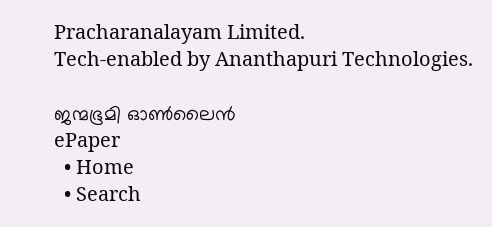Pracharanalayam Limited.
Tech-enabled by Ananthapuri Technologies.

ജന്മഭൂമി ഓണ്‍ലൈന്‍
ePaper
  • Home
  • Search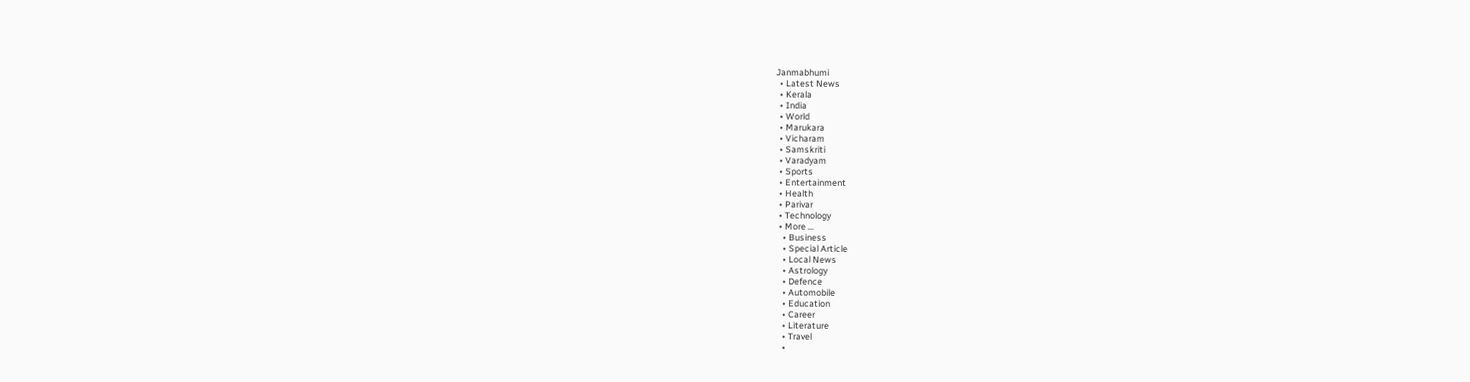Janmabhumi
  • Latest News
  • Kerala
  • India
  • World
  • Marukara
  • Vicharam
  • Samskriti
  • Varadyam
  • Sports
  • Entertainment
  • Health
  • Parivar
  • Technology
  • More …
    • Business
    • Special Article
    • Local News
    • Astrology
    • Defence
    • Automobile
    • Education
    • Career
    • Literature
    • Travel
    •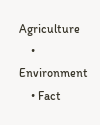Agriculture
    • Environment
    • Fact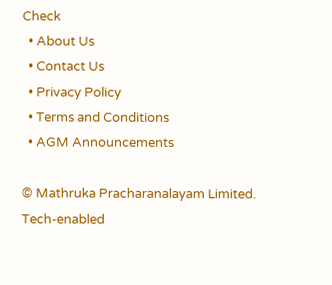Check
  • About Us
  • Contact Us
  • Privacy Policy
  • Terms and Conditions
  • AGM Announcements

© Mathruka Pracharanalayam Limited.
Tech-enabled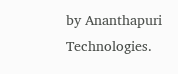by Ananthapuri Technologies.